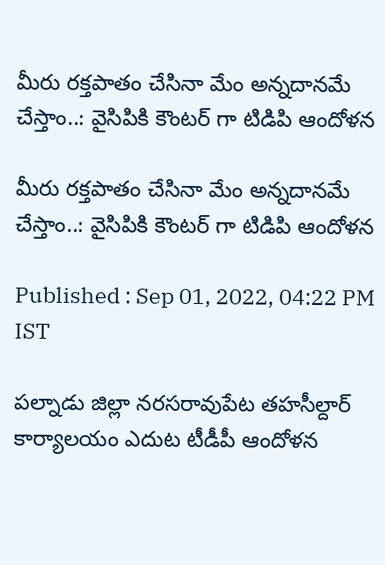మీరు రక్తపాతం చేసినా మేం అన్నదానమే చేస్తాం..: వైసిపికి కౌంటర్ గా టిడిపి ఆందోళన

మీరు రక్తపాతం చేసినా మేం అన్నదానమే చేస్తాం..: వైసిపికి కౌంటర్ గా టిడిపి ఆందోళన

Published : Sep 01, 2022, 04:22 PM IST

పల్నాడు జిల్లా నరసరావుపేట తహసీల్దార్ కార్యాలయం ఎదుట టీడీపీ ఆందోళన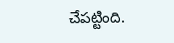చేపట్టింది.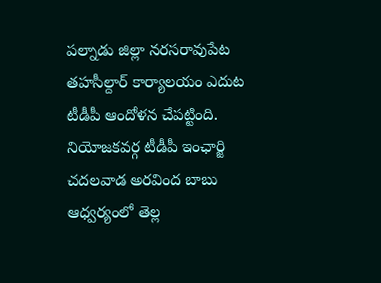పల్నాడు జిల్లా నరసరావుపేట తహసీల్దార్ కార్యాలయం ఎదుట టీడీపీ ఆందోళన చేపట్టింది. నియోజకవర్గ టీడీపీ ఇంఛార్జి చదలవాడ అరవింద బాబు ఆధ్వర్యంలో తెల్ల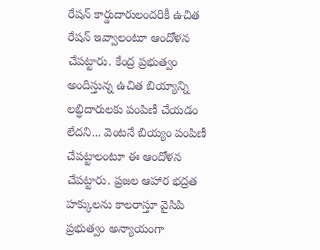రేషన్ కార్డుదారులందరికీ ఉచిత రేషన్ ఇవ్వాలంటూ ఆందోళన చేపట్టారు. కేంద్ర ప్రభుత్వం అందిస్తున్న ఉచిత బియ్యాన్ని లబ్ధిదారులకు పంపిణీ చేయడం లేదని... వెంటనే బియ్యం పంపిణీ చేపట్టాలంటూ ఈ ఆందోళన చేపట్టారు. ప్రజల ఆహార భద్రత హక్కులను కాలరాస్తూ వైసిపి ప్రభుత్వం అన్యాయంగా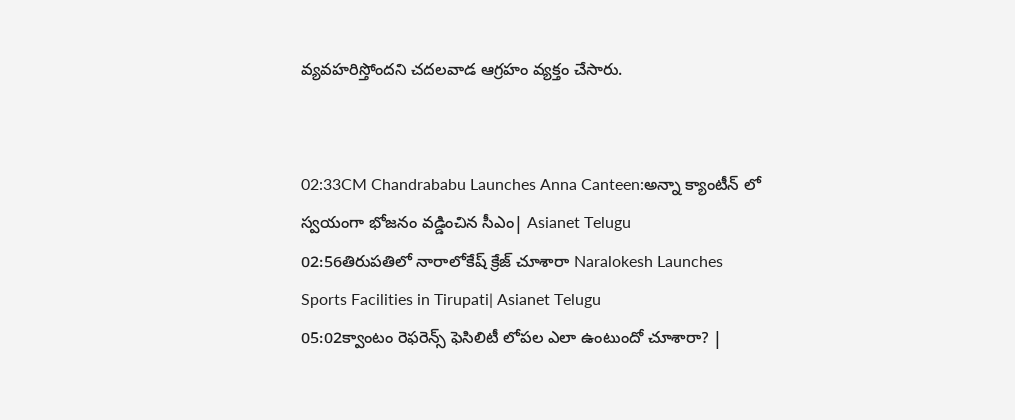వ్యవహరిస్తోందని చదలవాడ ఆగ్రహం వ్యక్తం చేసారు.


02:33CM Chandrababu Launches Anna Canteen:అన్నా క్యాంటీన్ లో స్వయంగా భోజనం వడ్డించిన సీఎం| Asianet Telugu
02:56తిరుపతిలో నారాలోకేష్ క్రేజ్ చూశారా Naralokesh Launches Sports Facilities in Tirupati| Asianet Telugu
05:02క్వాంటం రెఫరెన్స్ ఫెసిలిటీ లోపల ఎలా ఉంటుందో చూశారా? |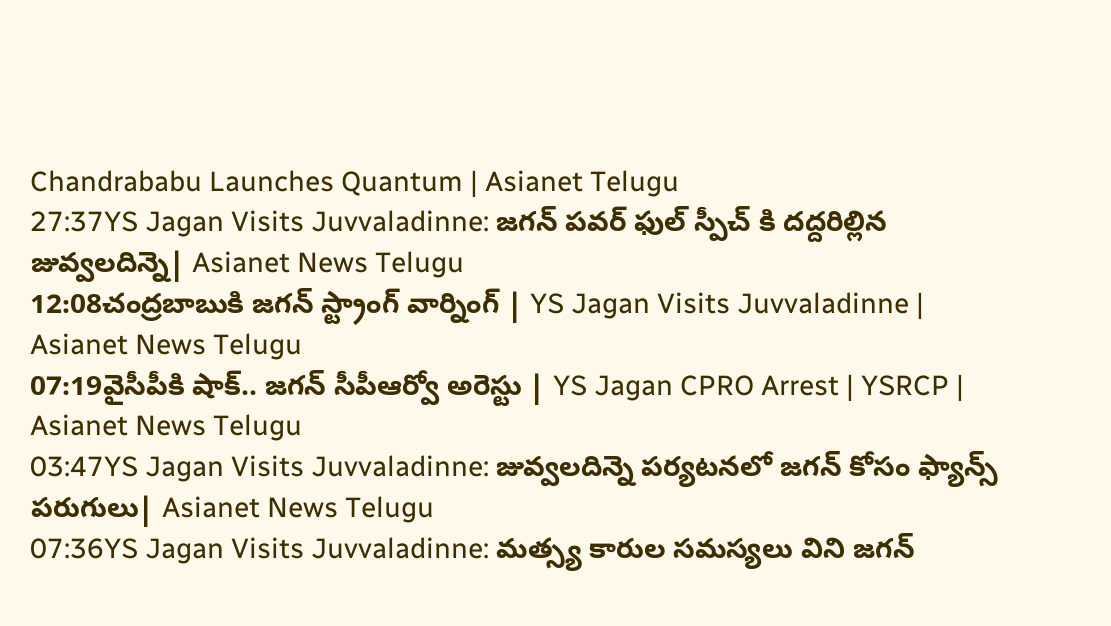Chandrababu Launches Quantum | Asianet Telugu
27:37YS Jagan Visits Juvvaladinne: జగన్ పవర్ ఫుల్ స్పీచ్ కి దద్దరిల్లిన జువ్వలదిన్నె| Asianet News Telugu
12:08చంద్రబాబుకి జగన్ స్ట్రాంగ్ వార్నింగ్ | YS Jagan Visits Juvvaladinne | Asianet News Telugu
07:19వైసీపీకి షాక్‌.. జగన్‌ సీపీఆర్వో అరెస్టు | YS Jagan CPRO Arrest | YSRCP | Asianet News Telugu
03:47YS Jagan Visits Juvvaladinne: జువ్వలదిన్నె పర్యటనలో జగన్ కోసం ఫ్యాన్స్ పరుగులు| Asianet News Telugu
07:36YS Jagan Visits Juvvaladinne: మత్స్య కారుల సమస్యలు విని జగన్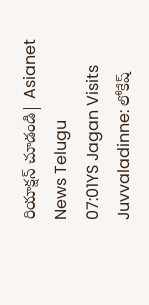రియాక్షన్ చూడండి| Asianet News Telugu
07:01YS Jagan Visits Juvvaladinne: లోకేష్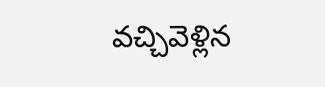వచ్చివెళ్లిన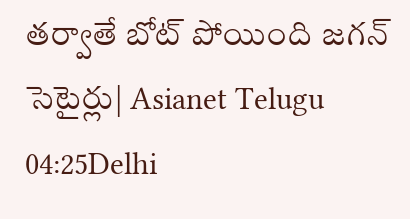తర్వాతే బోట్ పోయింది జగన్ సెటైర్లు| Asianet Telugu
04:25Delhi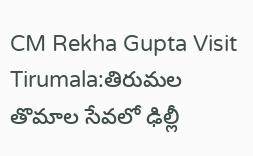CM Rekha Gupta Visit Tirumala:తిరుమల తొమాల సేవలో ఢిల్లీ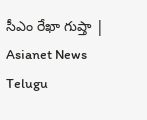సీఎం రేఖా గుప్తా | Asianet News Telugu